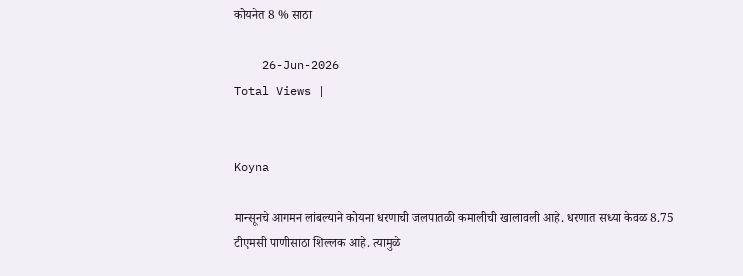कोयनेत 8 % साठा

    26-Jun-2026
Total Views |


Koyna

मान्सूनचे आगमन लांबल्याने कोयना धरणाची जलपातळी कमालीची खालावली आहे. धरणात सध्या केवळ 8.75 टीएमसी पाणीसाठा शिल्लक आहे. त्यामुळे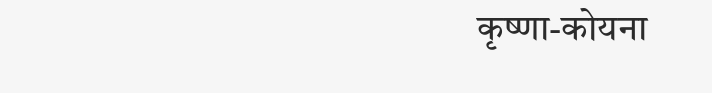कृष्णा-कोयना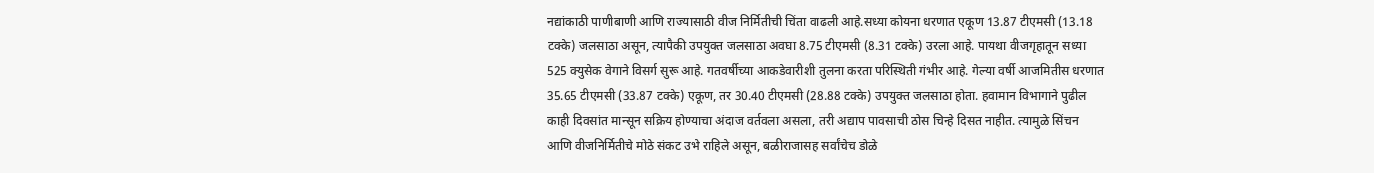नद्यांकाठी पाणीबाणी आणि राज्यासाठी वीज निर्मितीची चिंता वाढली आहे.सध्या कोयना धरणात एकूण 13.87 टीएमसी (13.18 टक्के) जलसाठा असून, त्यापैकी उपयुक्त जलसाठा अवघा 8.75 टीएमसी (8.31 टक्के) उरला आहे. पायथा वीजगृहातून सध्या 525 क्युसेक वेगाने विसर्ग सुरू आहे. गतवर्षीच्या आकडेवारीशी तुलना करता परिस्थिती गंभीर आहे. गेल्या वर्षी आजमितीस धरणात 35.65 टीएमसी (33.87 टक्के) एकूण, तर 30.40 टीएमसी (28.88 टक्के) उपयुक्त जलसाठा होता. हवामान विभागाने पुढील काही दिवसांत मान्सून सक्रिय होण्याचा अंदाज वर्तवला असला, तरी अद्याप पावसाची ठोस चिन्हे दिसत नाहीत. त्यामुळे सिंचन आणि वीजनिर्मितीचे मोठे संकट उभे राहिले असून, बळीराजासह सर्वांचेच डोळे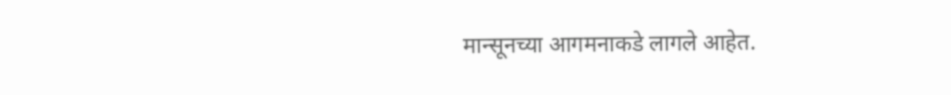मान्सूनच्या आगमनाकडे लागले आहेत.